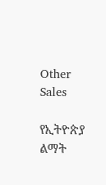Other Sales

የኢትዮጵያ ልማት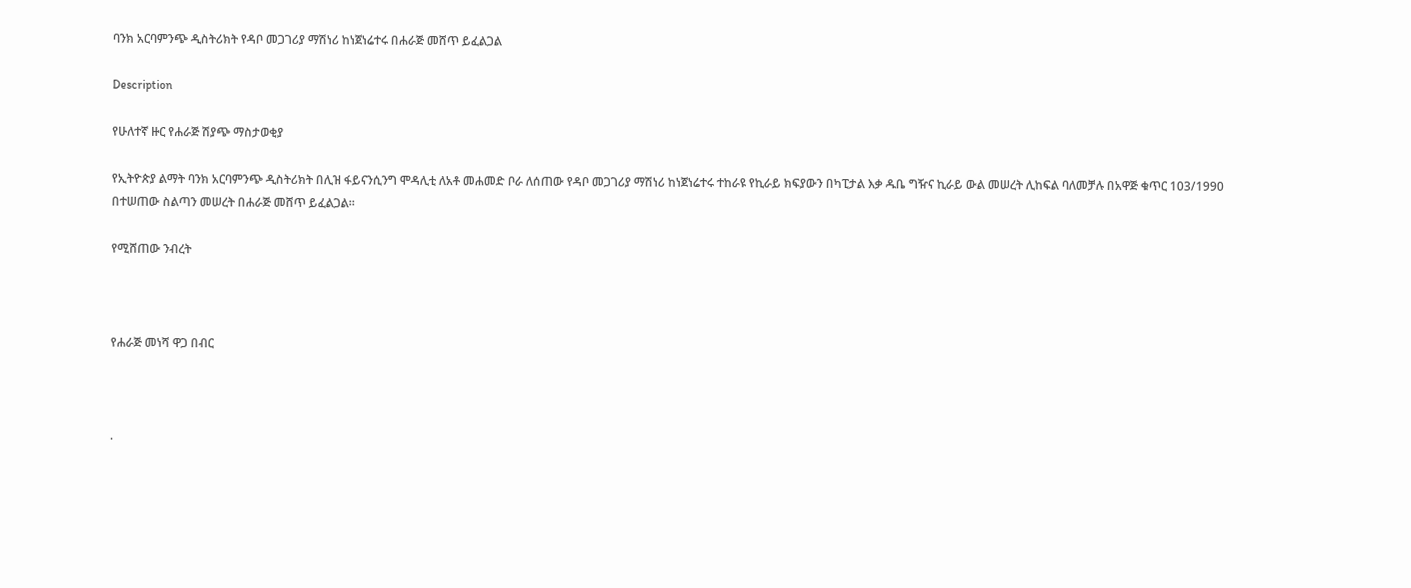ባንክ አርባምንጭ ዲስትሪክት የዳቦ መጋገሪያ ማሽነሪ ከነጀነሬተሩ በሐራጅ መሸጥ ይፈልጋል

Description

የሁለተኛ ዙር የሐራጅ ሽያጭ ማስታወቂያ

የኢትዮጵያ ልማት ባንክ አርባምንጭ ዲስትሪክት በሊዝ ፋይናንሲንግ ሞዳሊቲ ለአቶ መሐመድ ቦራ ለሰጠው የዳቦ መጋገሪያ ማሽነሪ ከነጀነሬተሩ ተከራዩ የኪራይ ክፍያውን በካፒታል እቃ ዱቤ ግዥና ኪራይ ውል መሠረት ሊከፍል ባለመቻሉ በአዋጅ ቁጥር 103/1990 በተሠጠው ስልጣን መሠረት በሐራጅ መሸጥ ይፈልጋል።

የሚሸጠው ንብረት



የሐራጅ መነሻ ዋጋ በብር



.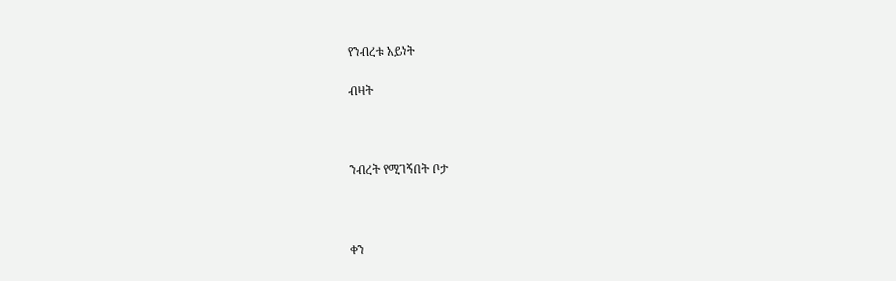የንብረቱ አይነት

ብዛት



ንብረት የሚገኝበት ቦታ



ቀን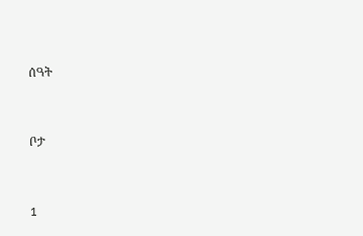ሰዓት



ቦታ



1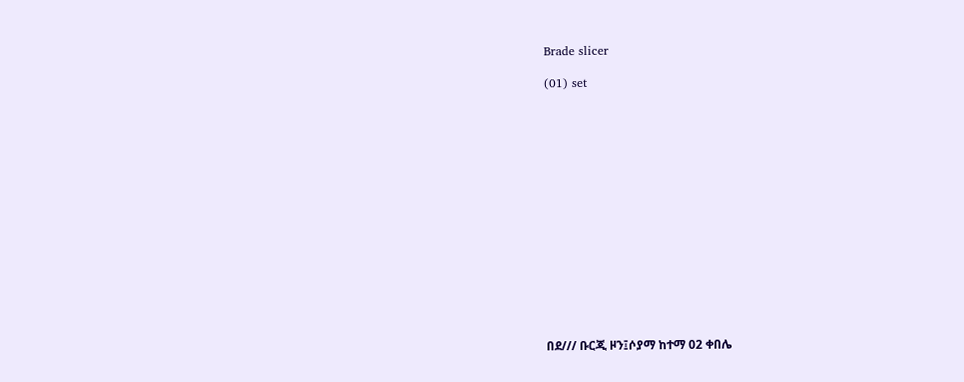Brade slicer

(01) set















በደ/// ቡርጂ ዞን፤ሶያማ ከተማ 02 ቀበሌ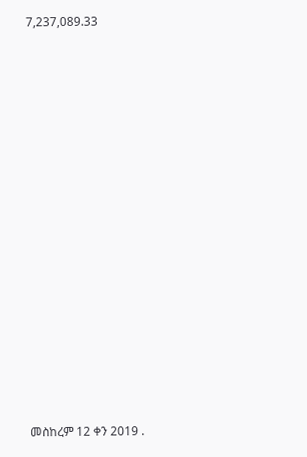7,237,089.33

















መስከረም 12 ቀን 2019 .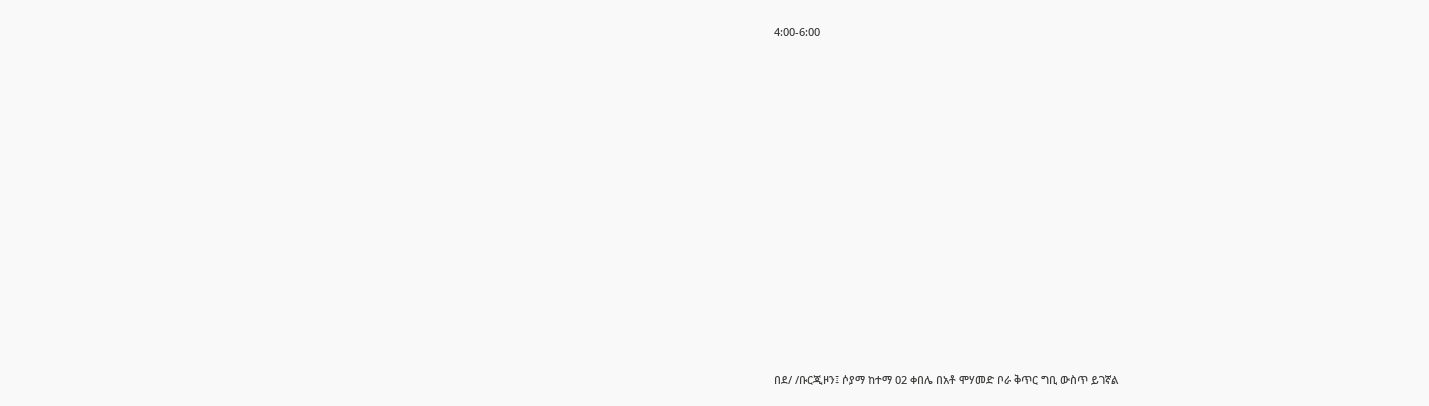4:00-6:00















በደ/ /ቡርጂዞን፤ ሶያማ ከተማ 02 ቀበሌ በአቶ ሞሃመድ ቦራ ቅጥር ግቢ ውስጥ ይገኛል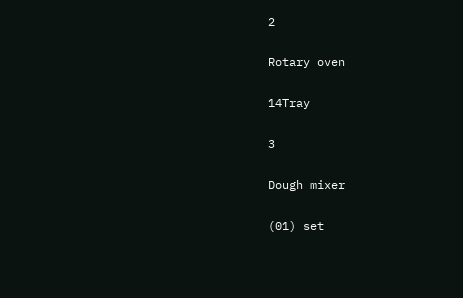2

Rotary oven

14Tray

3

Dough mixer

(01) set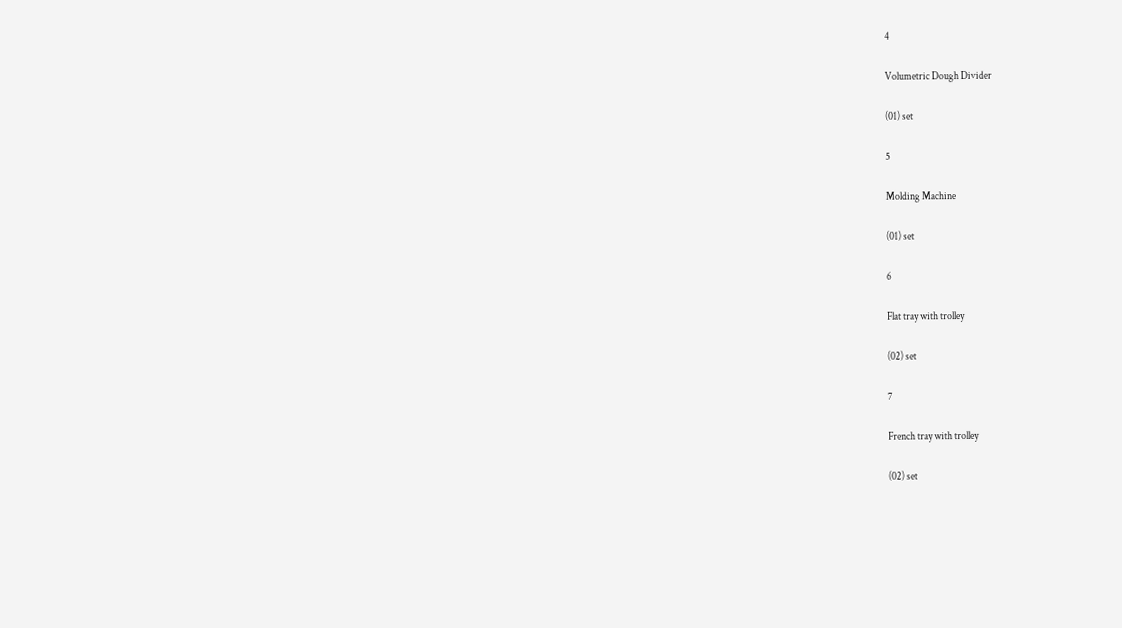4

Volumetric Dough Divider

(01) set

5

Molding Machine

(01) set

6

Flat tray with trolley

(02) set

7

French tray with trolley

(02) set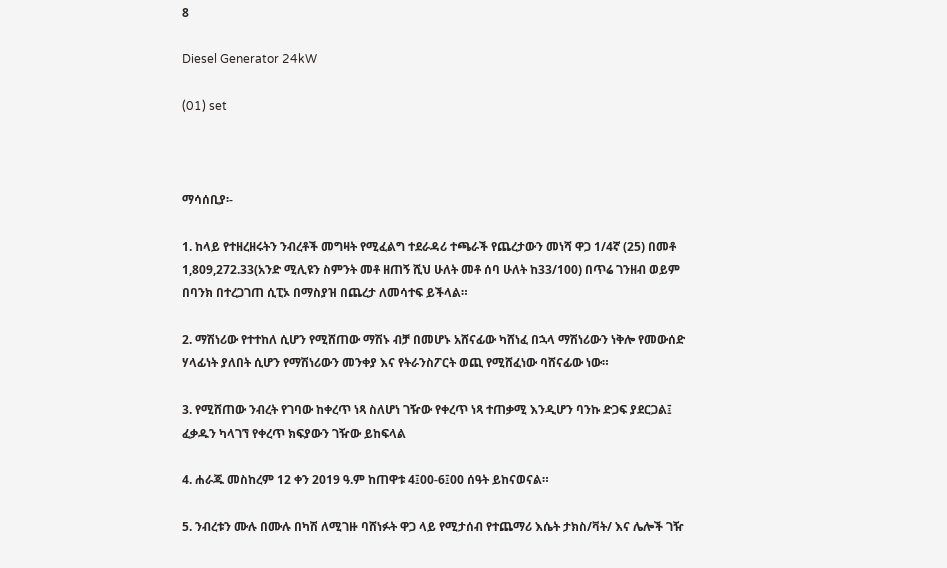8

Diesel Generator 24kW

(01) set



ማሳሰቢያ፡-

1. ከላይ የተዘረዘሩትን ንብረቶች መግዛት የሚፈልግ ተደራዳሪ ተጫራች የጨረታውን መነሻ ዋጋ 1/4ኛ (25) በመቶ 1,809,272.33(አንድ ሚሊዩን ስምንት መቶ ዘጠኝ ሺህ ሁለት መቶ ሰባ ሁለት ከ33/100) በጥሬ ገንዘብ ወይም በባንክ በተረጋገጠ ሲፒኦ በማስያዝ በጨረታ ለመሳተፍ ይችላል።

2. ማሽነሪው የተተከለ ሲሆን የሚሸጠው ማሽኑ ብቻ በመሆኑ አሸናፊው ካሸነፈ በኋላ ማሽነሪውን ነቅሎ የመውሰድ ሃላፊነት ያለበት ሲሆን የማሽነሪውን መንቀያ እና የትራንስፖርት ወጪ የሚሸፈነው ባሸናፊው ነው።

3. የሚሸጠው ንብረት የገባው ከቀረጥ ነጻ ስለሆነ ገዥው የቀረጥ ነጻ ተጠቃሚ እንዲሆን ባንኩ ድጋፍ ያደርጋል፤ ፈቃዱን ካላገኘ የቀረጥ ክፍያውን ገዥው ይከፍላል

4. ሐራጁ መስከረም 12 ቀን 2019 ዓ.ም ከጠዋቱ 4፤00-6፤00 ሰዓት ይከናወናል።

5. ንብረቱን ሙሉ በሙሉ በካሽ ለሚገዙ ባሸነፉት ዋጋ ላይ የሚታሰብ የተጨማሪ እሴት ታክስ/ቫት/ እና ሌሎች ገዥ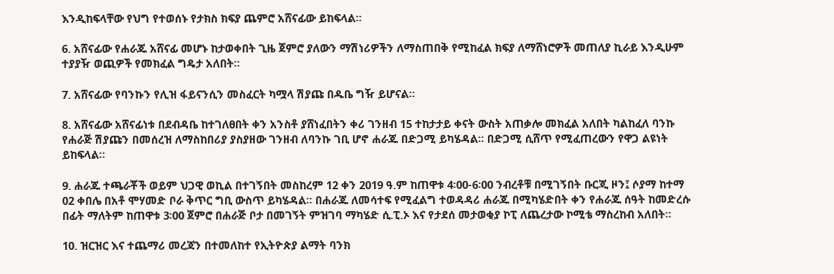እንዲከፍላቸው የህግ የተወሰኑ የታክስ ክፍያ ጨምሮ አሸናፊው ይከፍላል።

6. አሸናፊው የሐራጁ አሸናፊ መሆኑ ከታወቀበት ጊዜ ጀምሮ ያለውን ማሽነሪዎችን ለማስጠበቅ የሚከፈል ክፍያ ለማሸነሮዎች መጠለያ ኪራይ እንዲሁም ተያያዥ ወጪዎች የመክፈል ግዴታ አለበት።

7. አሸናፊው የባንኩን የሊዝ ፋይናንሲን መስፈርት ካሟላ ሽያጩ በዱቤ ግዥ ይሆናል።

8. አሸናፊው አሸናፊነቱ በደብዳቤ ከተገለፀበት ቀን አንስቶ ያሸነፈበትን ቀሪ ገንዘብ 15 ተከታታይ ቀናት ውስት አጠቃሎ መክፈል አለበት ካልከፈለ ባንኩ የሐራጅ ሽያጩን በመሰረዝ ለማስከበሪያ ያስያዘው ገንዘብ ለባንኩ ገቢ ሆኖ ሐራጁ በድጋሚ ይካሄዳል። በድጋሚ ሲሸጥ የሚፈጠረውን የዋጋ ልዩነት ይከፍላል።

9. ሐራጁ ተጫራቾች ወይም ህጋዊ ወኪል በተገኝበት መስከረም 12 ቀን 2019 ዓ.ም ከጠዋቱ 4፡00-6፡00 ንብረቶቹ በሚገኝበት ቡርጂ ዞን፤ ሶያማ ከተማ 02 ቀበሌ በአቶ ሞሃመድ ቦራ ቅጥር ግቢ ውስጥ ይካሄዳል። በሐራጁ ለመሳተፍ የሚፈልግ ተወዳዳሪ ሐራጁ በሚካሄድበት ቀን የሐራጁ ሰዓት ከመድረሱ በፊት ማለትም ከጠዋቱ 3፡00 ጀምሮ በሐራጅ ቦታ በመገኝት ምዝገባ ማካሄድ ሲ.ፒ.ኦ እና የታደሰ መታወቂያ ኮፒ ለጨረታው ኮሚቴ ማስረከብ አለበት።

10. ዝርዝር እና ተጨማሪ መረጃን በተመለከተ የኢትዮጵያ ልማት ባንክ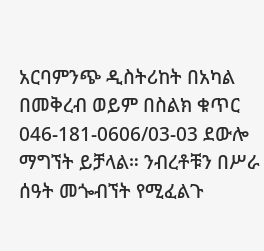አርባምንጭ ዲስትሪከት በአካል በመቅረብ ወይም በስልክ ቁጥር 046-181-0606/03-03 ደውሎ ማግኘት ይቻላል። ንብረቶቹን በሥራ ሰዓት መጐብኘት የሚፈልጉ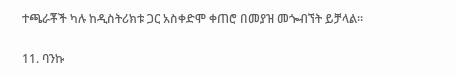ተጫራቾች ካሉ ከዲስትሪክቱ ጋር አስቀድሞ ቀጠሮ በመያዝ መጐብኘት ይቻላል።

11. ባንኩ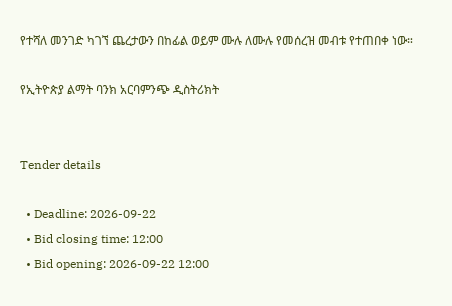የተሻለ መንገድ ካገኘ ጨረታውን በከፊል ወይም ሙሉ ለሙሉ የመሰረዝ መብቱ የተጠበቀ ነው።

የኢትዮጵያ ልማት ባንክ አርባምንጭ ዲስትሪክት


Tender details

  • Deadline: 2026-09-22
  • Bid closing time: 12:00
  • Bid opening: 2026-09-22 12:00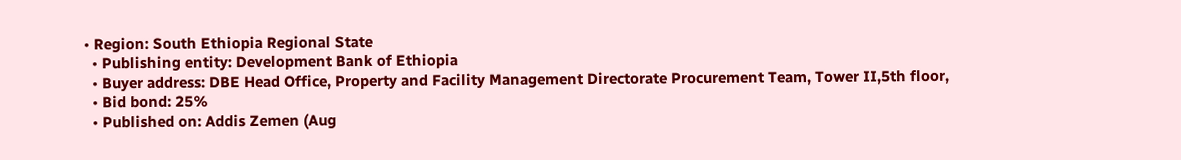• Region: South Ethiopia Regional State
  • Publishing entity: Development Bank of Ethiopia
  • Buyer address: DBE Head Office, Property and Facility Management Directorate Procurement Team, Tower II,5th floor,
  • Bid bond: 25%
  • Published on: Addis Zemen (Aug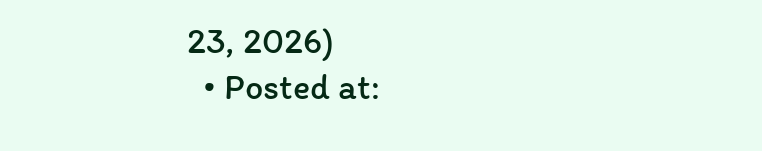23, 2026)
  • Posted at: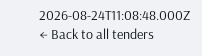2026-08-24T11:08:48.000Z
← Back to all tenders